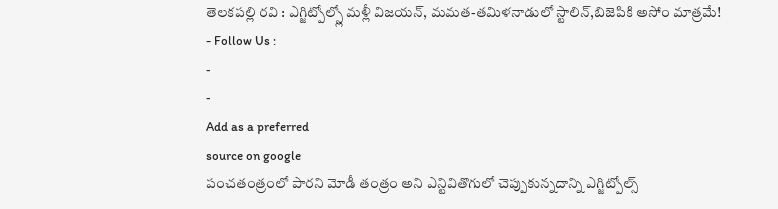తెలకపల్లి రవి : ఎగ్జిట్పోల్స్లో మళ్లీ విజయన్, మమత-తమిళనాడులో స్టాలిన్,బిజెపికి అసోం మాత్రమే!
- Follow Us :
-
-
Add as a preferred
source on google
పంచతంత్రంలో పారని మోడీ తంత్రం అని ఎన్టివితొగులో చెప్పుకున్నదాన్ని ఎగ్జిట్పోల్స్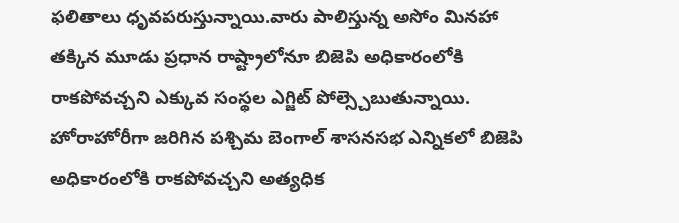ఫలితాలు ధృవపరుస్తున్నాయి.వారు పాలిస్తున్న అసోం మినహా తక్కిన మూడు ప్రధాన రాష్ట్రాలోనూ బిజెపి అధికారంలోకి రాకపోవచ్చని ఎక్కువ సంస్థల ఎగ్జిట్ పోల్స్చెబుతున్నాయి. హోరాహోరీగా జరిగిన పశ్చిమ బెంగాల్ శాసనసభ ఎన్నికలో బిజెపి అధికారంలోకి రాకపోవచ్చని అత్యధిక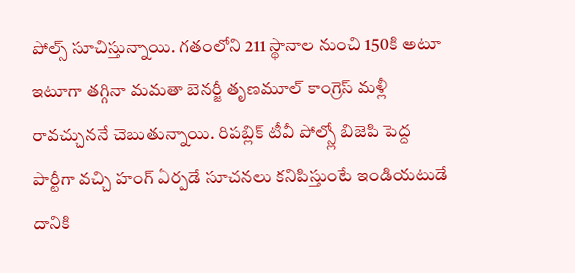పోల్స్ సూచిస్తున్నాయి. గతంలోని 211 స్థానాల నుంచి 150కి అటూ ఇటూగా తగ్గినా మమతా బెనర్జీ తృణమూల్ కాంగ్రెస్ మళ్లీ రావచ్చుననే చెబుతున్నాయి. రిపబ్లిక్ టీవీ పోల్స్లో బిజెపి పెద్ద పార్టీగా వచ్చి హంగ్ ఏర్పడే సూచనలు కనిపిస్తుంటే ఇండియటుడే దానికి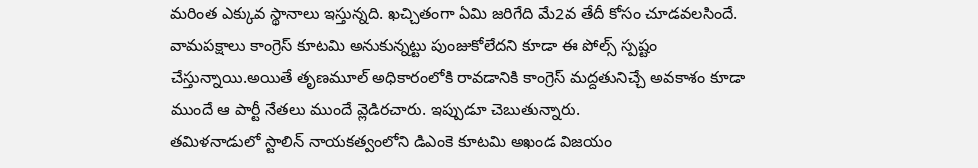మరింత ఎక్కువ స్థానాలు ఇస్తున్నది. ఖచ్చితంగా ఏమి జరిగేది మే2వ తేదీ కోసం చూడవలసిందే. వామపక్షాలు కాంగ్రెస్ కూటమి అనుకున్నట్టు పుంజుకోలేదని కూడా ఈ పోల్స్ స్పష్టం చేస్తున్నాయి.అయితే తృణమూల్ అధికారంలోకి రావడానికి కాంగ్రెస్ మద్దతునిచ్చే అవకాశం కూడా ముందే ఆ పార్టీ నేతలు ముందే వ్లెడిరచారు. ఇప్పుడూ చెబుతున్నారు.
తమిళనాడులో స్టాలిన్ నాయకత్వంలోని డిఎంకె కూటమి అఖండ విజయం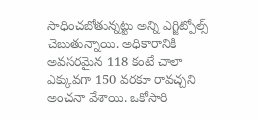సాధించబోతున్నట్టు అన్ని ఎగ్జిట్పోల్స్ చెబుతున్నాయి. అధికారానికి అవసరమైన 118 కంటే చాలా ఎక్కువగా 150 వరకూ రావచ్చని అంచనా వేశాయి. ఒకోసారి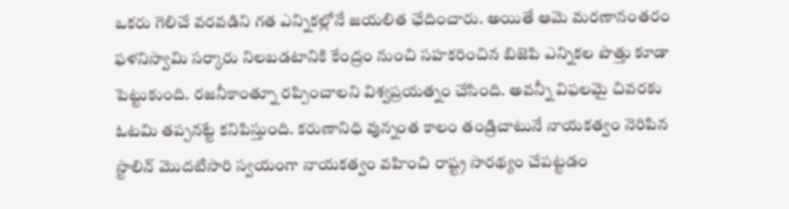ఒకరు గెలిచే వరవడిని గత ఎన్నికల్లోనే జయలిత ఛేదించారు. అయితే ఆమె మరణానంతరం ఫళనిస్వామి సర్కారు నిలబడటానికి కేంద్రం నుంచి సహకరించిన బిజెపి ఎన్నికల పొత్తు కూడా పెట్టుకుంది. రజనీకాంత్నూ రప్పించాలని విశ్వప్రయత్నం చేసింది. అవన్నీ విఫలమై చివరకు ఓటమి తప్పనట్టే కనిపిస్తుంది. కరుణానిధి వున్నంత కాలం తండ్రిచాటునే నాయకత్వం నెరిపిన స్టాలిన్ మొదటిసారి స్వయంగా నాయకత్వం వహించి రాష్ట్ర సారథ్యం చేపట్టడం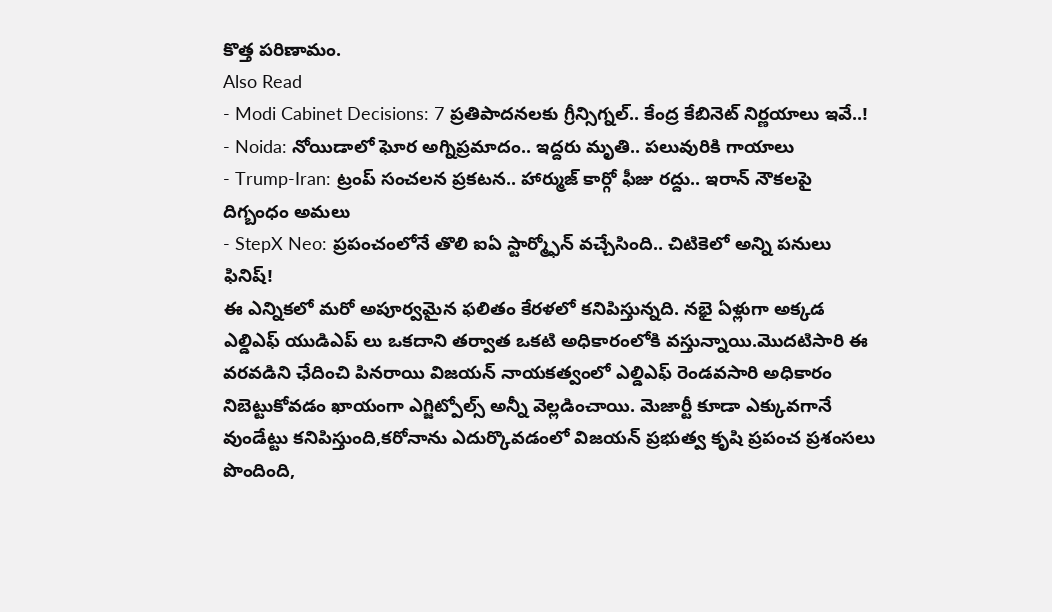కొత్త పరిణామం.
Also Read
- Modi Cabinet Decisions: 7 ప్రతిపాదనలకు గ్రీన్సిగ్నల్.. కేంద్ర కేబినెట్ నిర్ణయాలు ఇవే..!
- Noida: నోయిడాలో ఘోర అగ్నిప్రమాదం.. ఇద్దరు మృతి.. పలువురికి గాయాలు
- Trump-Iran: ట్రంప్ సంచలన ప్రకటన.. హార్ముజ్ కార్గో ఫీజు రద్దు.. ఇరాన్ నౌకలపై దిగ్బంధం అమలు
- StepX Neo: ప్రపంచంలోనే తొలి ఐఏ స్టార్మ్ఫోన్ వచ్చేసింది.. చిటికెలో అన్ని పనులు ఫినిష్!
ఈ ఎన్నికలో మరో అపూర్వమైన ఫలితం కేరళలో కనిపిస్తున్నది. నభై ఏళ్లుగా అక్కడ ఎల్డిఎఫ్ యుడిఎప్ లు ఒకదాని తర్వాత ఒకటి అధికారంలోకి వస్తున్నాయి.మొదటిసారి ఈ వరవడిని ఛేదించి పినరాయి విజయన్ నాయకత్వంలో ఎల్డిఎఫ్ రెండవసారి అధికారం నిబెట్టుకోవడం ఖాయంగా ఎగ్జిట్పోల్స్ అన్నీ వెల్లడించాయి. మెజార్టీ కూడా ఎక్కువగానే వుండేట్టు కనిపిస్తుంది,కరోనాను ఎదుర్కొవడంలో విజయన్ ప్రభుత్వ కృషి ప్రపంచ ప్రశంసలు పొందింది,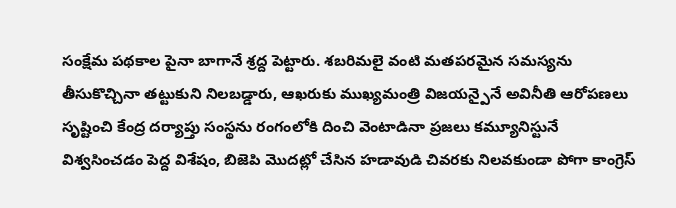సంక్షేమ పథకాల పైనా బాగానే శ్రద్ద పెట్టారు. శబరిమలై వంటి మతపరమైన సమస్యను తీసుకొచ్చినా తట్టుకుని నిలబడ్డారు, ఆఖరుకు ముఖ్యమంత్రి విజయన్పైనే అవినీతి ఆరోపణలు సృష్టించి కేంద్ర దర్యాప్తు సంస్థను రంగంలోకి దించి వెంటాడినా ప్రజలు కమ్యూనిస్టునే విశ్వసించడం పెద్ద విశేషం, బిజెపి మొదట్లో చేసిన హడావుడి చివరకు నిలవకుండా పోగా కాంగ్రెస్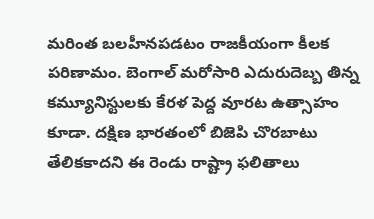మరింత బలహీనపడటం రాజకీయంగా కీలక పరిణామం. బెంగాల్ మరోసారి ఎదురుదెబ్బ తిన్న కమ్యూనిస్టులకు కేరళ పెద్ద వూరట ఉత్సాహం కూడా. దక్షిణ భారతంలో బిజెపి చొరబాటు తేలికకాదని ఈ రెండు రాష్ట్రా ఫలితాలు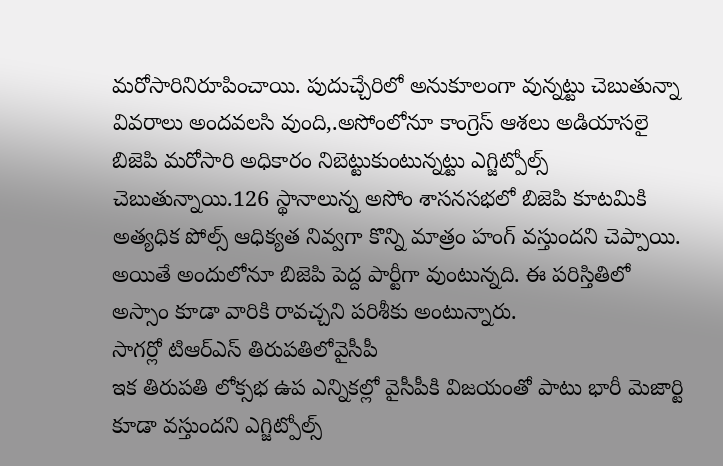మరోసారినిరూపించాయి. పుదుచ్చేరిలో అనుకూలంగా వున్నట్టు చెబుతున్నా వివరాలు అందవలసి వుంది,.అసోంలోనూ కాంగ్రెస్ ఆశలు అడియాసలై బిజెపి మరోసారి అధికారం నిబెట్టుకుంటున్నట్టు ఎగ్జిట్పోల్స్ చెబుతున్నాయి.126 స్థానాలున్న అసోం శాసనసభలో బిజెపి కూటమికి అత్యధిక పోల్స్ ఆధిక్యత నివ్వగా కొన్ని మాత్రం హంగ్ వస్తుందని చెప్పాయి. అయితే అందులోనూ బిజెపి పెద్ద పార్టీగా వుంటున్నది. ఈ పరిస్తితిలో అస్సాం కూడా వారికి రావచ్చని పరిశీకు అంటున్నారు.
సాగర్లో టిఆర్ఎస్ తిరుపతిలోవైసీపీ
ఇక తిరుపతి లోక్సభ ఉప ఎన్నికల్లో వైసీపీకి విజయంతో పాటు భారీ మెజార్టి కూడా వస్తుందని ఎగ్జిట్పోల్స్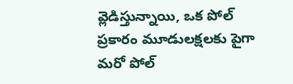వ్లెడిస్తున్నాయి, ఒక పోల్ ప్రకారం మూడులక్షలకు పైగా మరో పోల్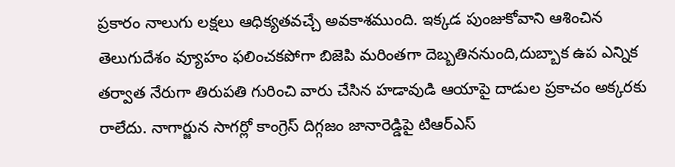ప్రకారం నాలుగు లక్షలు ఆధిక్యతవచ్చే అవకాశముంది. ఇక్కడ పుంజుకోవాని ఆశించిన తెలుగుదేశం వ్యూహం ఫలించకపోగా బిజెపి మరింతగా దెబ్బతిననుంది,దుబ్బాక ఉప ఎన్నిక తర్వాత నేరుగా తిరుపతి గురించి వారు చేసిన హడావుడి ఆయాపై దాడుల ప్రకాచం అక్కరకు రాలేదు. నాగార్జున సాగర్లో కాంగ్రెస్ దిగ్గజం జానారెడ్డిపై టిఆర్ఎస్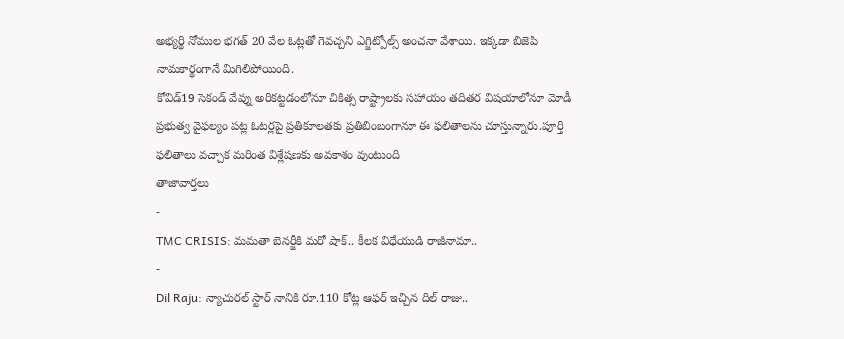అభ్యర్థి నోముల భగత్ 20 వేల ఓట్లతో గెవచ్చని ఎగ్జిట్పోల్స్ అంచనా వేశాయి. ఇక్కడా బిజెపి నామకార్థంగానే మిగిలిపోయింది.
కోవిడ్19 సెకండ్ వేవ్ను అరికట్టడంలోనూ చికిత్స రాష్ట్రాలకు సహాయం తదితర విషయాలోనూ మోడీ ప్రభుత్వ వైఫల్యం పట్ల ఓటర్లపై ప్రతికూలతకు ప్రతిబింబంగానూ ఈ ఫలితాలను చూస్తున్నారు.పూర్తి ఫలితాలు వచ్చాక మరింత విశ్లేషణకు అవకాశం వుంటుంది
తాజావార్తలు
-
TMC CRISIS: మమతా బెనర్జీకి మరో షాక్.. కీలక విధేయుడి రాజీనామా..
-
Dil Raju: న్యాచురల్ స్టార్ నానికి రూ.110 కోట్ల ఆఫర్ ఇచ్చిన దిల్ రాజు..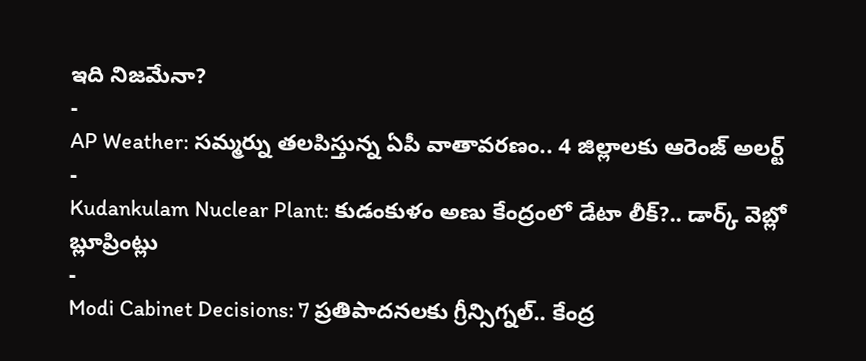ఇది నిజమేనా?
-
AP Weather: సమ్మర్ను తలపిస్తున్న ఏపీ వాతావరణం.. 4 జిల్లాలకు ఆరెంజ్ అలర్ట్
-
Kudankulam Nuclear Plant: కుడంకుళం అణు కేంద్రంలో డేటా లీక్?.. డార్క్ వెబ్లో బ్లూప్రింట్లు
-
Modi Cabinet Decisions: 7 ప్రతిపాదనలకు గ్రీన్సిగ్నల్.. కేంద్ర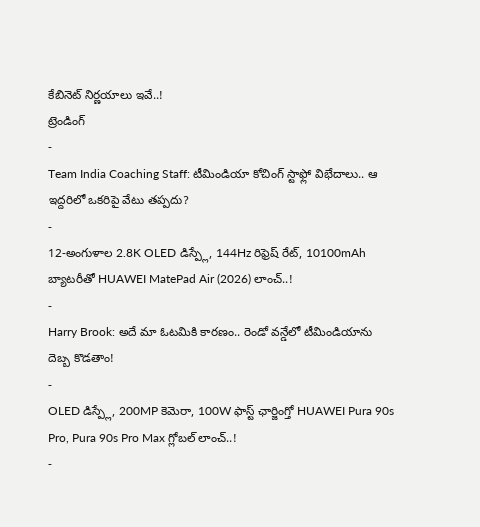కేబినెట్ నిర్ణయాలు ఇవే..!
ట్రెండింగ్
-
Team India Coaching Staff: టీమిండియా కోచింగ్ స్టాఫ్లో విభేదాలు.. ఆ ఇద్దరిలో ఒకరిపై వేటు తప్పదు?
-
12-అంగుళాల 2.8K OLED డిస్ప్లే, 144Hz రిఫ్రెష్ రేట్, 10100mAh బ్యాటరీతో HUAWEI MatePad Air (2026) లాంచ్..!
-
Harry Brook: అదే మా ఓటమికి కారణం.. రెండో వన్డేలో టీమిండియాను దెబ్బ కొడతాం!
-
OLED డిస్ప్లే, 200MP కెమెరా, 100W ఫాస్ట్ ఛార్జింగ్తో HUAWEI Pura 90s Pro, Pura 90s Pro Max గ్లోబల్ లాంచ్..!
-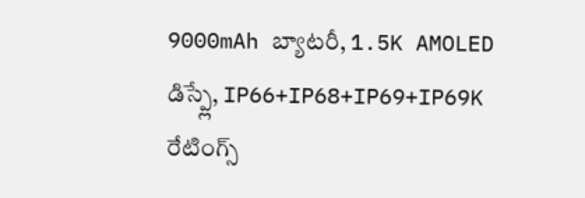9000mAh బ్యాటరీ, 1.5K AMOLED డిస్ప్లే, IP66+IP68+IP69+IP69K రేటింగ్స్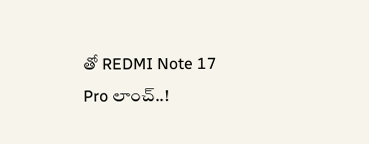తో REDMI Note 17 Pro లాంచ్..!